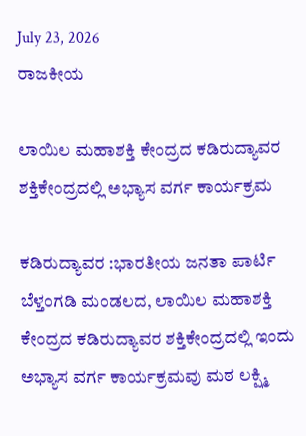July 23, 2026
ರಾಜಕೀಯ

ಲಾಯಿಲ ಮಹಾಶಕ್ತಿ ಕೇಂದ್ರದ ಕಡಿರುದ್ಯಾವರ ಶಕ್ತಿಕೇಂದ್ರದಲ್ಲಿ ಅಭ್ಯಾಸ ವರ್ಗ ಕಾರ್ಯಕ್ರಮ

ಕಡಿರುದ್ಯಾವರ :ಭಾರತೀಯ ಜನತಾ ಪಾರ್ಟಿ ಬೆಳ್ತಂಗಡಿ ಮಂಡಲದ, ಲಾಯಿಲ ಮಹಾಶಕ್ತಿ ಕೇಂದ್ರದ ಕಡಿರುದ್ಯಾವರ ಶಕ್ತಿಕೇಂದ್ರದಲ್ಲಿ ಇಂದು ಅಭ್ಯಾಸ ವರ್ಗ ಕಾರ್ಯಕ್ರಮವು ಮಠ ಲಕ್ಷ್ಮಿ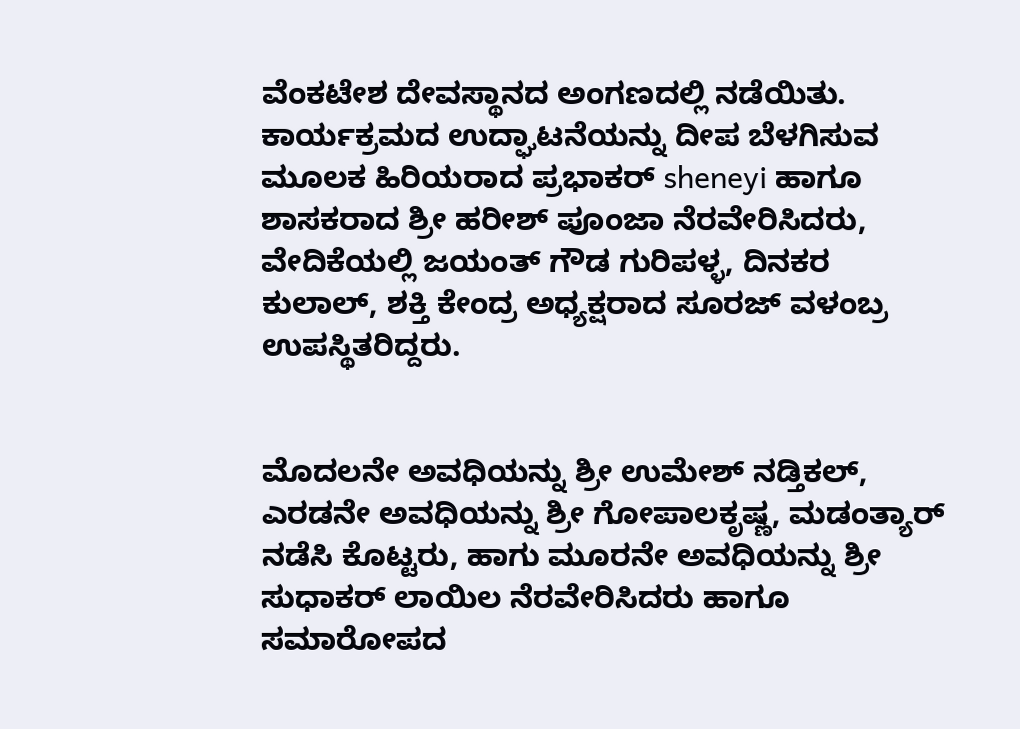ವೆಂಕಟೇಶ ದೇವಸ್ಥಾನದ ಅಂಗಣದಲ್ಲಿ ನಡೆಯಿತು. ಕಾರ್ಯಕ್ರಮದ ಉದ್ಘಾಟನೆಯನ್ನು ದೀಪ ಬೆಳಗಿಸುವ ಮೂಲಕ ಹಿರಿಯರಾದ ಪ್ರಭಾಕರ್ sheneyi ಹಾಗೂ ಶಾಸಕರಾದ ಶ್ರೀ ಹರೀಶ್ ಪೂಂಜಾ ನೆರವೇರಿಸಿದರು, ವೇದಿಕೆಯಲ್ಲಿ ಜಯಂತ್ ಗೌಡ ಗುರಿಪಳ್ಳ, ದಿನಕರ ಕುಲಾಲ್, ಶಕ್ತಿ ಕೇಂದ್ರ ಅಧ್ಯಕ್ಷರಾದ ಸೂರಜ್ ವಳಂಬ್ರ ಉಪಸ್ಥಿತರಿದ್ದರು.


ಮೊದಲನೇ ಅವಧಿಯನ್ನು ಶ್ರೀ ಉಮೇಶ್ ನಡ್ತಿಕಲ್, ಎರಡನೇ ಅವಧಿಯನ್ನು ಶ್ರೀ ಗೋಪಾಲಕೃಷ್ಣ, ಮಡಂತ್ಯಾರ್ ನಡೆಸಿ ಕೊಟ್ಟರು, ಹಾಗು ಮೂರನೇ ಅವಧಿಯನ್ನು ಶ್ರೀ ಸುಧಾಕರ್ ಲಾಯಿಲ ನೆರವೇರಿಸಿದರು ಹಾಗೂ ಸಮಾರೋಪದ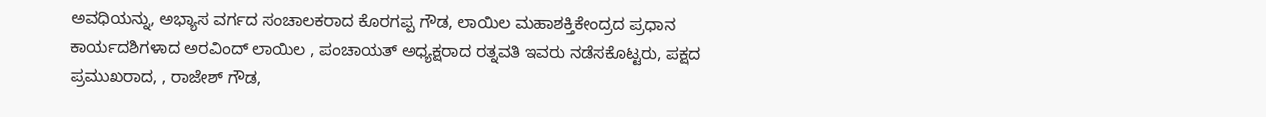ಅವಧಿಯನ್ನು, ಅಭ್ಯಾಸ ವರ್ಗದ ಸಂಚಾಲಕರಾದ ಕೊರಗಪ್ಪ ಗೌಡ, ಲಾಯಿಲ ಮಹಾಶಕ್ತಿಕೇಂದ್ರದ ಪ್ರಧಾನ ಕಾರ್ಯದಶಿಗಳಾದ ಅರವಿಂದ್ ಲಾಯಿಲ , ಪಂಚಾಯತ್ ಅಧ್ಯಕ್ಷರಾದ ರತ್ನವತಿ ಇವರು ನಡೆಸಕೊಟ್ಟರು, ಪಕ್ಷದ ಪ್ರಮುಖರಾದ, , ರಾಜೇಶ್ ಗೌಡ,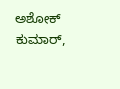ಅಶೋಕ್ ಕುಮಾರ್,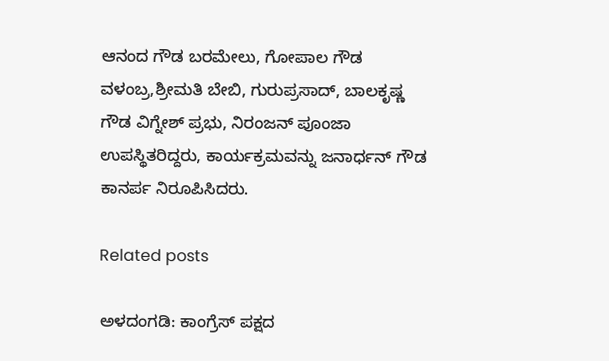ಆನಂದ ಗೌಡ ಬರಮೇಲು, ಗೋಪಾಲ ಗೌಡ ವಳಂಬ್ರ,ಶ್ರೀಮತಿ ಬೇಬಿ, ಗುರುಪ್ರಸಾದ್, ಬಾಲಕೃಷ್ಣ ಗೌಡ ವಿಗ್ನೇಶ್ ಪ್ರಭು, ನಿರಂಜನ್ ಪೂಂಜಾ ಉಪಸ್ಥಿತರಿದ್ದರು, ಕಾರ್ಯಕ್ರಮವನ್ನು ಜನಾರ್ಧನ್ ಗೌಡ ಕಾನರ್ಪ ನಿರೂಪಿಸಿದರು.

Related posts

ಅಳದಂಗಡಿ: ಕಾಂಗ್ರೆಸ್ ಪಕ್ಷದ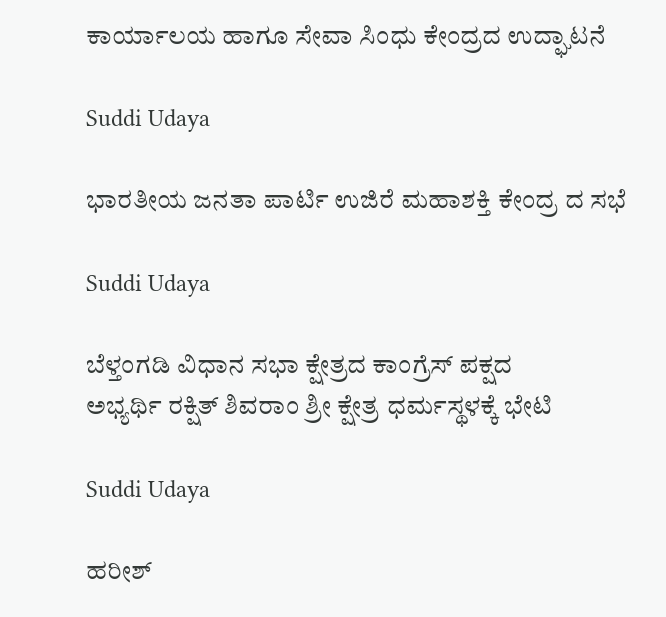ಕಾರ್ಯಾಲಯ ಹಾಗೂ ಸೇವಾ ಸಿಂಧು ಕೇಂದ್ರದ ಉದ್ಘಾಟನೆ

Suddi Udaya

ಭಾರತೀಯ ಜನತಾ ಪಾರ್ಟಿ ಉಜಿರೆ ಮಹಾಶಕ್ತಿ ಕೇಂದ್ರ ದ ಸಭೆ

Suddi Udaya

ಬೆಳ್ತಂಗಡಿ ವಿಧಾನ ಸಭಾ ಕ್ಷೇತ್ರದ ಕಾಂಗ್ರೆಸ್ ಪಕ್ಷದ
ಅಭ್ಯರ್ಥಿ ರಕ್ಷಿತ್ ಶಿವರಾಂ ಶ್ರೀ ಕ್ಷೇತ್ರ ಧರ್ಮಸ್ಥಳಕ್ಕೆ ಭೇಟಿ

Suddi Udaya

ಹರೀಶ್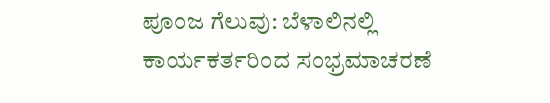ಪೂಂಜ ಗೆಲುವು: ಬೆಳಾಲಿನಲ್ಲಿ ಕಾರ್ಯಕರ್ತರಿಂದ ಸಂಭ್ರಮಾಚರಣೆ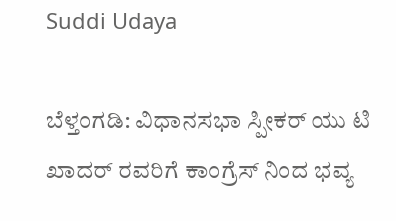Suddi Udaya

ಬೆಳ್ತಂಗಡಿ: ವಿಧಾನಸಭಾ ಸ್ಪೀಕರ್ ಯು ಟಿ ಖಾದರ್ ರವರಿಗೆ ಕಾಂಗ್ರೆಸ್ ನಿಂದ ಭವ್ಯ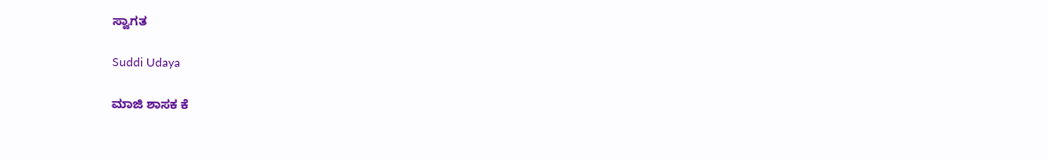ಸ್ವಾಗತ

Suddi Udaya

ಮಾಜಿ ಶಾಸಕ ಕೆ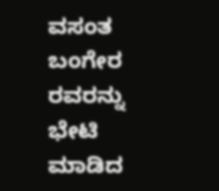ವಸಂತ ಬಂಗೇರ ರವರನ್ನು ಭೇಟಿ ಮಾಡಿದ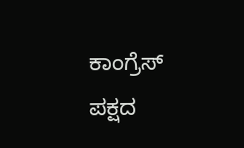ಕಾಂಗ್ರೆಸ್ ಪಕ್ಷದ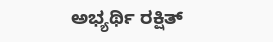ಅಭ್ಯರ್ಥಿ ರಕ್ಷಿತ್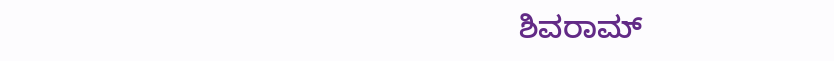ಶಿವರಾಮ್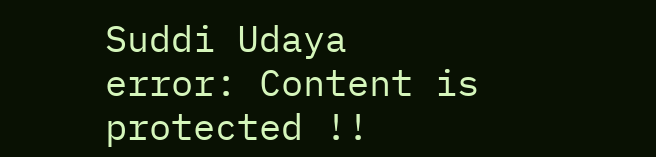Suddi Udaya
error: Content is protected !!